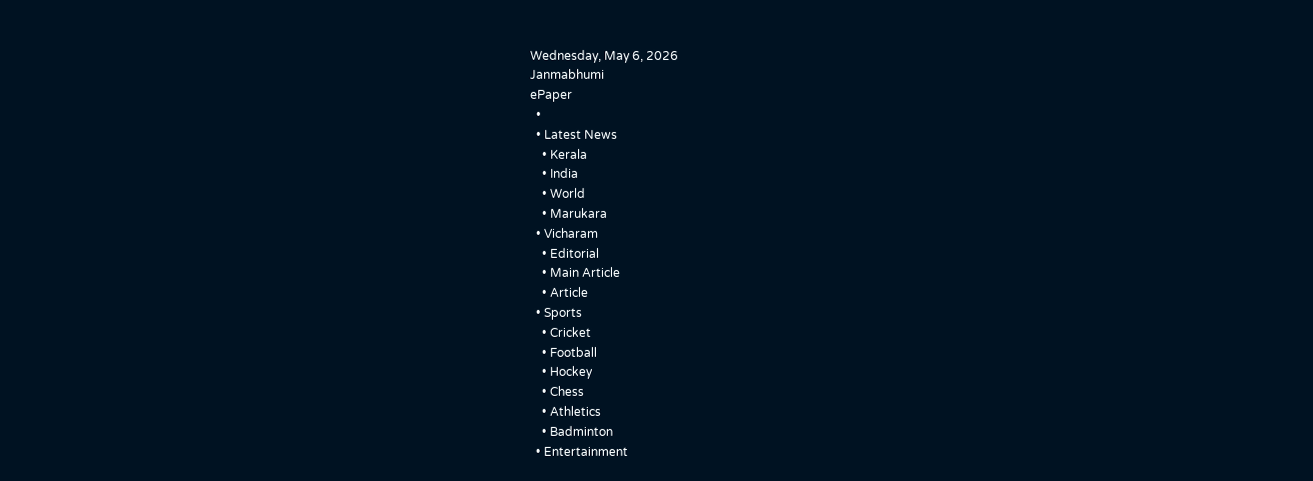Wednesday, May 6, 2026
Janmabhumi
ePaper
  •
  • Latest News
    • Kerala
    • India
    • World
    • Marukara
  • Vicharam
    • Editorial
    • Main Article
    • Article
  • Sports
    • Cricket
    • Football
    • Hockey
    • Chess
    • Athletics
    • Badminton
  • Entertainment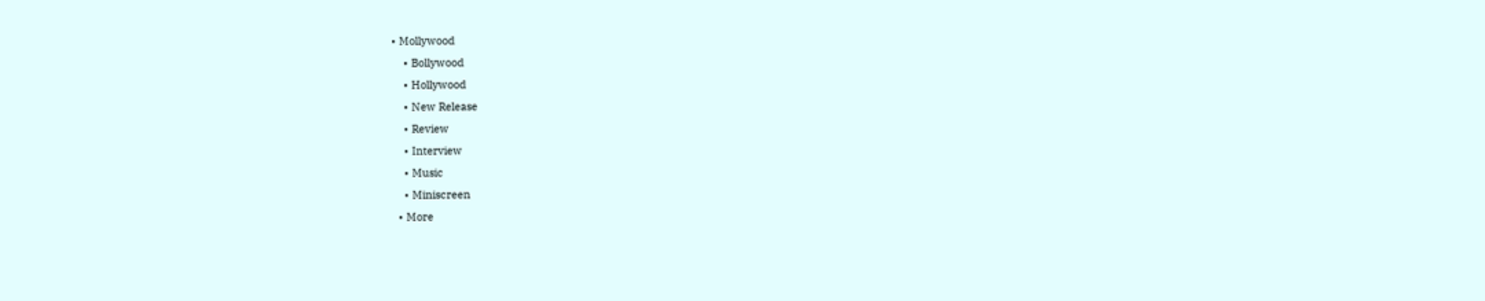• Mollywood
    • Bollywood
    • Hollywood
    • New Release
    • Review
    • Interview
    • Music
    • Miniscreen
  • More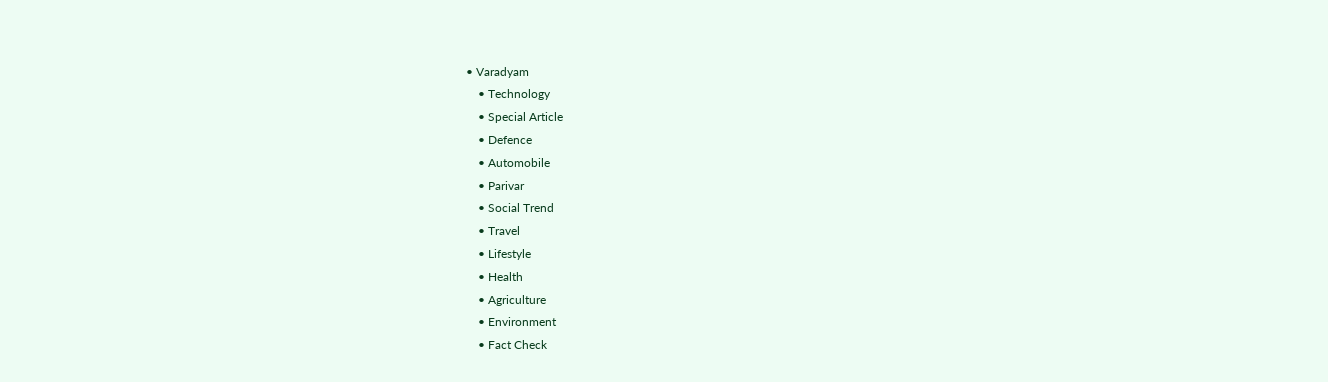• Varadyam
    • Technology
    • Special Article
    • Defence
    • Automobile
    • Parivar
    • Social Trend
    • Travel
    • Lifestyle
    • Health
    • Agriculture
    • Environment
    • Fact Check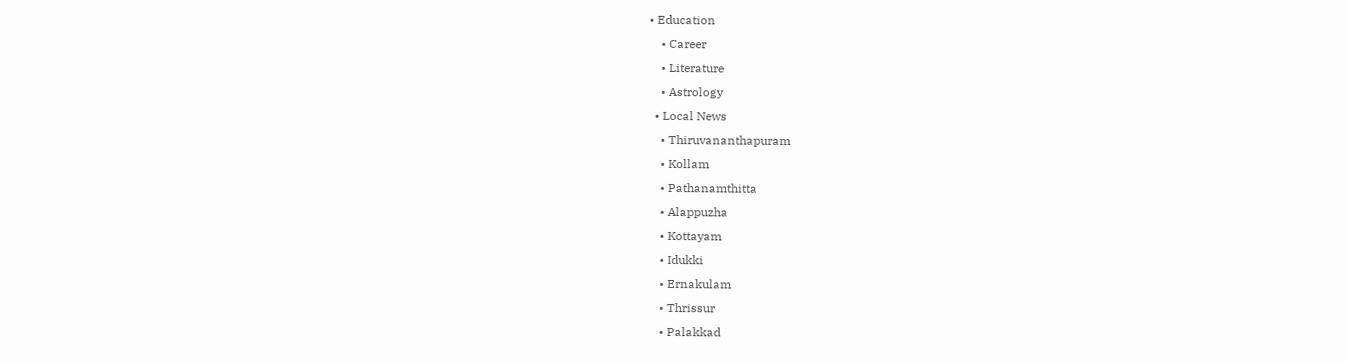• Education
    • Career
    • Literature
    • Astrology
  • Local News
    • Thiruvananthapuram
    • Kollam
    • Pathanamthitta
    • Alappuzha
    • Kottayam
    • Idukki
    • Ernakulam
    • Thrissur
    • Palakkad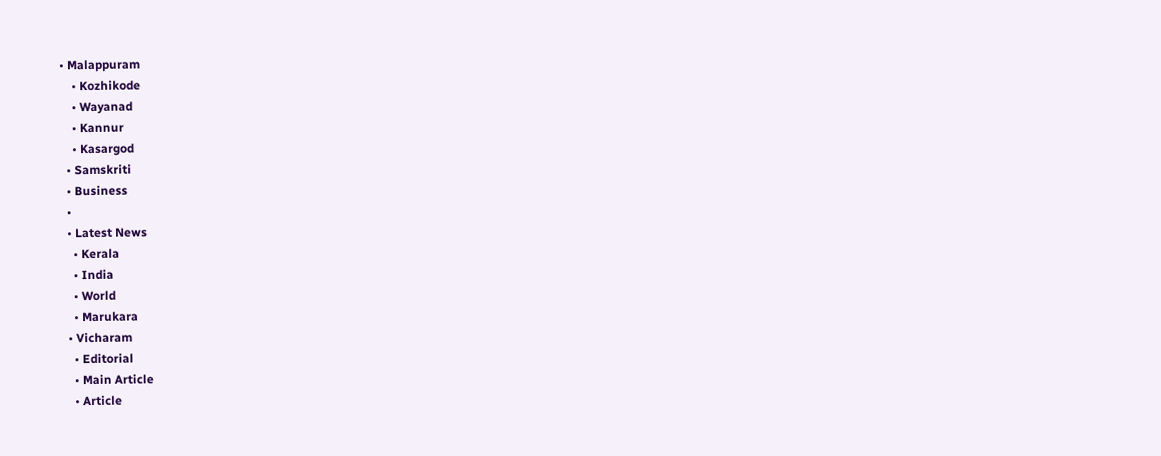• Malappuram
    • Kozhikode
    • Wayanad
    • Kannur
    • Kasargod
  • Samskriti
  • Business
  •
  • Latest News
    • Kerala
    • India
    • World
    • Marukara
  • Vicharam
    • Editorial
    • Main Article
    • Article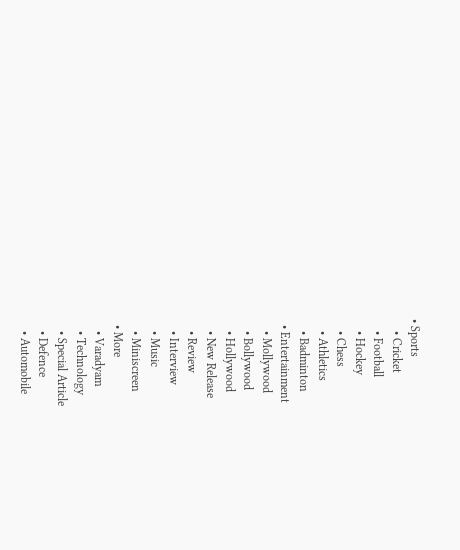• Sports
    • Cricket
    • Football
    • Hockey
    • Chess
    • Athletics
    • Badminton
  • Entertainment
    • Mollywood
    • Bollywood
    • Hollywood
    • New Release
    • Review
    • Interview
    • Music
    • Miniscreen
  • More
    • Varadyam
    • Technology
    • Special Article
    • Defence
    • Automobile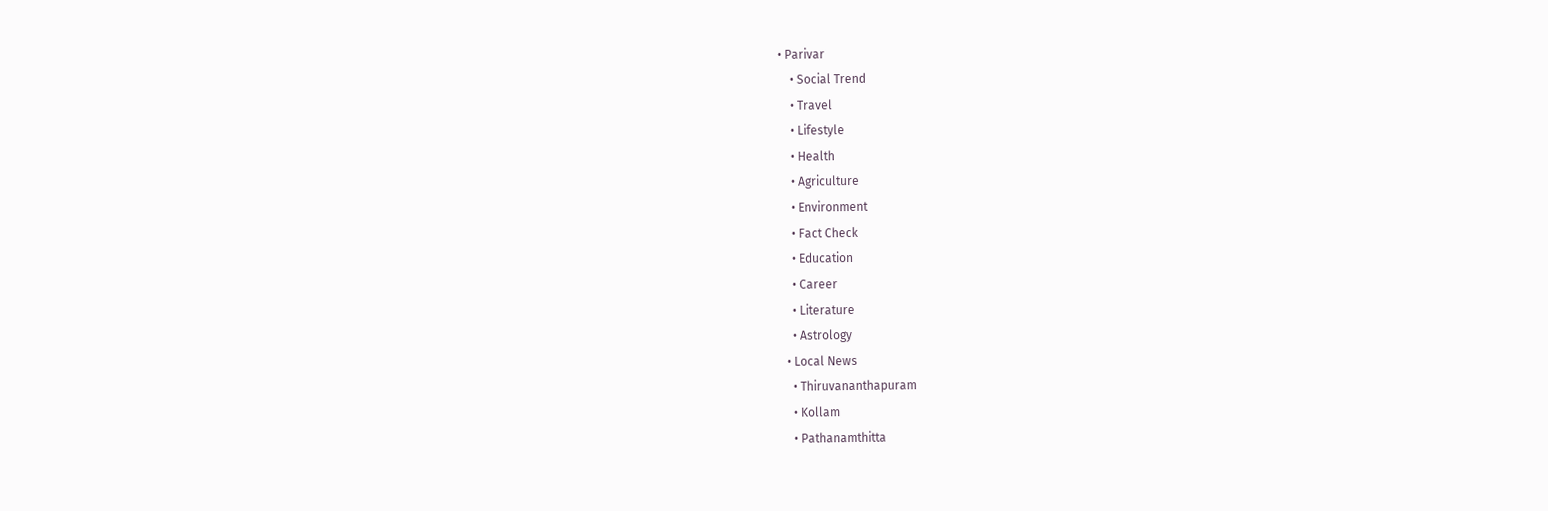• Parivar
    • Social Trend
    • Travel
    • Lifestyle
    • Health
    • Agriculture
    • Environment
    • Fact Check
    • Education
    • Career
    • Literature
    • Astrology
  • Local News
    • Thiruvananthapuram
    • Kollam
    • Pathanamthitta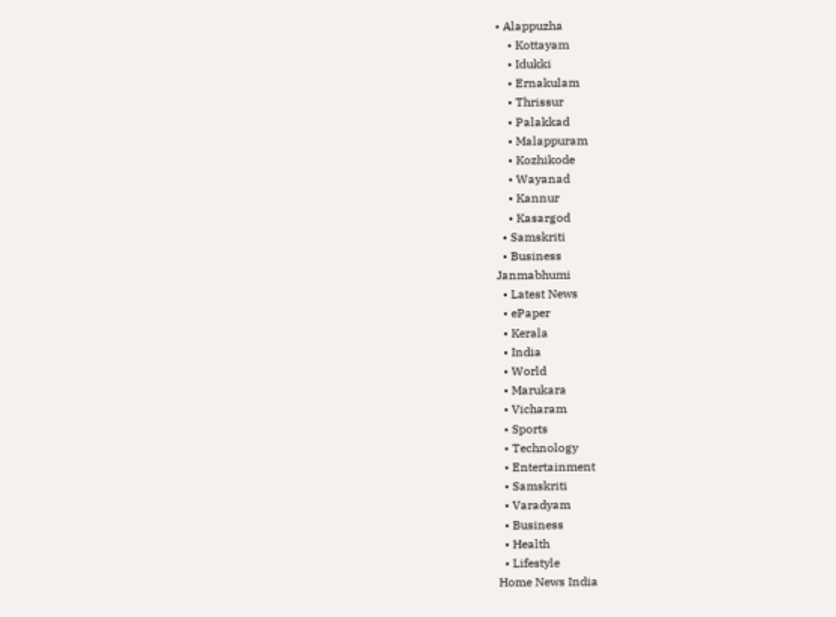• Alappuzha
    • Kottayam
    • Idukki
    • Ernakulam
    • Thrissur
    • Palakkad
    • Malappuram
    • Kozhikode
    • Wayanad
    • Kannur
    • Kasargod
  • Samskriti
  • Business
Janmabhumi
  • Latest News
  • ePaper
  • Kerala
  • India
  • World
  • Marukara
  • Vicharam
  • Sports
  • Technology
  • Entertainment
  • Samskriti
  • Varadyam
  • Business
  • Health
  • Lifestyle
Home News India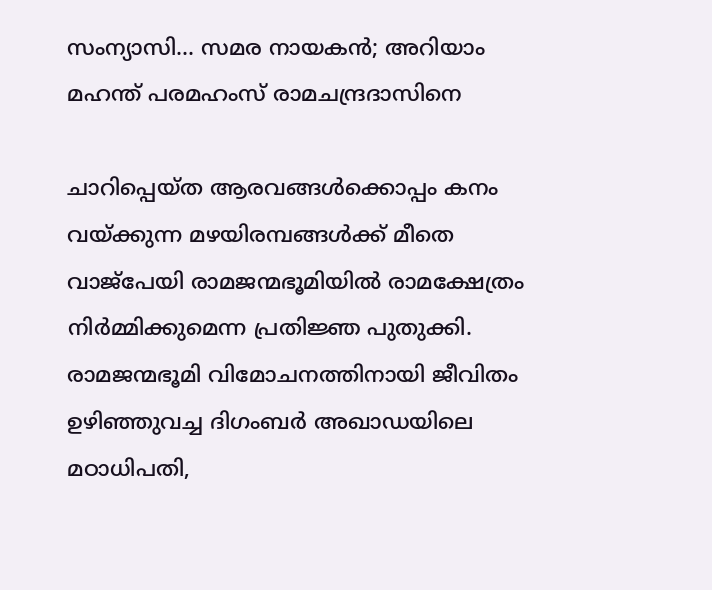സംന്യാസി… സമര നായകന്‍; അറിയാം മഹന്ത് പരമഹംസ് രാമചന്ദ്രദാസിനെ

ചാറിപ്പെയ്ത ആരവങ്ങള്‍ക്കൊപ്പം കനം വയ്‌ക്കുന്ന മഴയിരമ്പങ്ങള്‍ക്ക് മീതെ വാജ്‌പേയി രാമജന്മഭൂമിയില്‍ രാമക്ഷേത്രം നിര്‍മ്മിക്കുമെന്ന പ്രതിജ്ഞ പുതുക്കി. രാമജന്മഭൂമി വിമോചനത്തിനായി ജീവിതം ഉഴിഞ്ഞുവച്ച ദിഗംബര്‍ അഖാഡയിലെ മഠാധിപതി,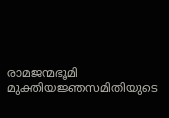രാമജന്മഭൂമി മുക്തിയജ്ഞസമിതിയുടെ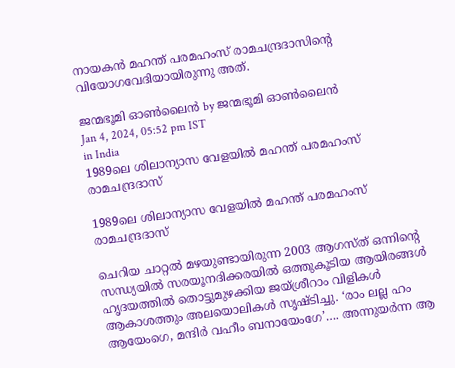നായകന്‍ മഹന്ത് പരമഹംസ് രാമചന്ദ്രദാസിന്റെ വിയോഗവേദിയായിരുന്നു അത്.

ജന്മഭൂമി ഓണ്‍ലൈന്‍ by ജന്മഭൂമി ഓണ്‍ലൈന്‍
Jan 4, 2024, 05:52 pm IST
in India
1989ലെ ശിലാന്യാസ വേളയില്‍ മഹന്ത് പരമഹംസ് രാമചന്ദ്രദാസ്

1989ലെ ശിലാന്യാസ വേളയില്‍ മഹന്ത് പരമഹംസ് രാമചന്ദ്രദാസ്

ചെറിയ ചാറ്റല്‍ മഴയുണ്ടായിരുന്ന 2003 ആഗസ്ത് ഒന്നിന്റെ സന്ധ്യയില്‍ സരയൂനദിക്കരയില്‍ ഒത്തുകൂടിയ ആയിരങ്ങള്‍ ഹൃദയത്തില്‍ തൊട്ടുമുഴക്കിയ ജയ്ശ്രീറാം വിളികള്‍ ആകാശത്തും അലയൊലികള്‍ സൃഷ്ടിച്ചു. ‘രാം ലല്ല ഹം ആയേംഗെ, മന്ദിര്‍ വഹീം ബനായേംഗേ’…. അന്നുയര്‍ന്ന ആ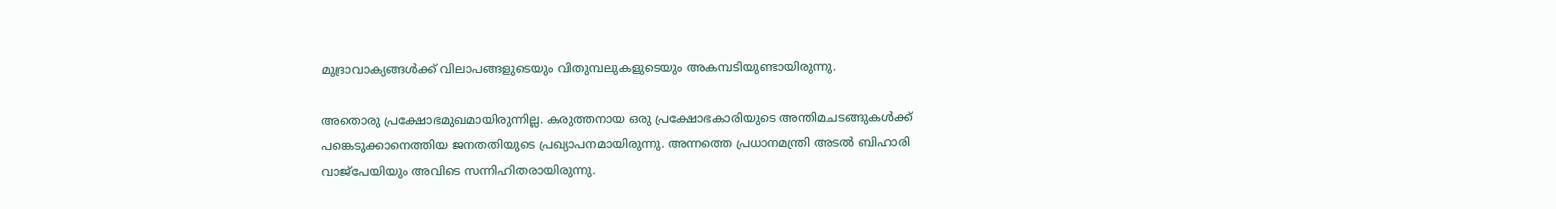മുദ്രാവാക്യങ്ങള്‍ക്ക് വിലാപങ്ങളുടെയും വിതുമ്പലുകളുടെയും അകമ്പടിയുണ്ടായിരുന്നു.

അതൊരു പ്രക്ഷോഭമുഖമായിരുന്നില്ല. കരുത്തനായ ഒരു പ്രക്ഷോഭകാരിയുടെ അന്തിമചടങ്ങുകള്‍ക്ക് പങ്കെടുക്കാനെത്തിയ ജനതതിയുടെ പ്രഖ്യാപനമായിരുന്നു. അന്നത്തെ പ്രധാനമന്ത്രി അടല്‍ ബിഹാരി വാജ്പേയിയും അവിടെ സന്നിഹിതരായിരുന്നു.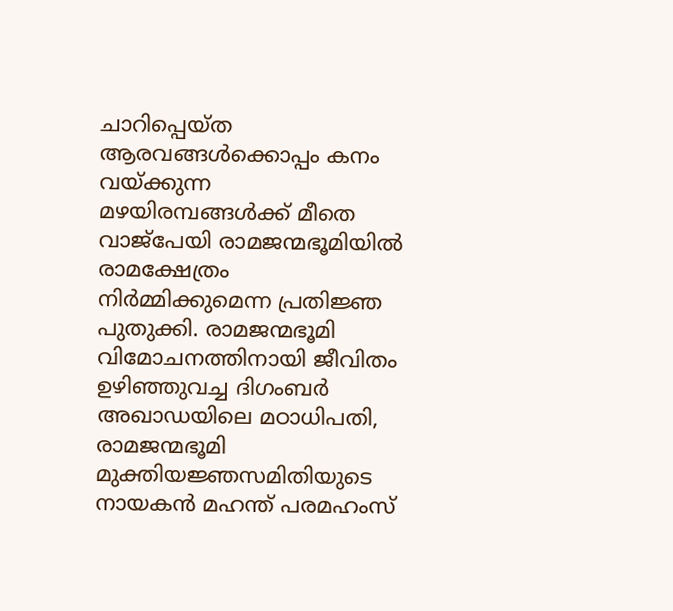ചാറിപ്പെയ്ത ആരവങ്ങള്‍ക്കൊപ്പം കനം വയ്‌ക്കുന്ന മഴയിരമ്പങ്ങള്‍ക്ക് മീതെ വാജ്‌പേയി രാമജന്മഭൂമിയില്‍ രാമക്ഷേത്രം നിര്‍മ്മിക്കുമെന്ന പ്രതിജ്ഞ പുതുക്കി. രാമജന്മഭൂമി വിമോചനത്തിനായി ജീവിതം ഉഴിഞ്ഞുവച്ച ദിഗംബര്‍ അഖാഡയിലെ മഠാധിപതി, രാമജന്മഭൂമി മുക്തിയജ്ഞസമിതിയുടെ നായകന്‍ മഹന്ത് പരമഹംസ്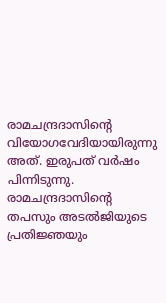രാമചന്ദ്രദാസിന്റെ വിയോഗവേദിയായിരുന്നു അത്. ഇരുപത് വര്‍ഷം പിന്നിടുന്നു. രാമചന്ദ്രദാസിന്റെ തപസും അടല്‍ജിയുടെ പ്രതിജ്ഞയും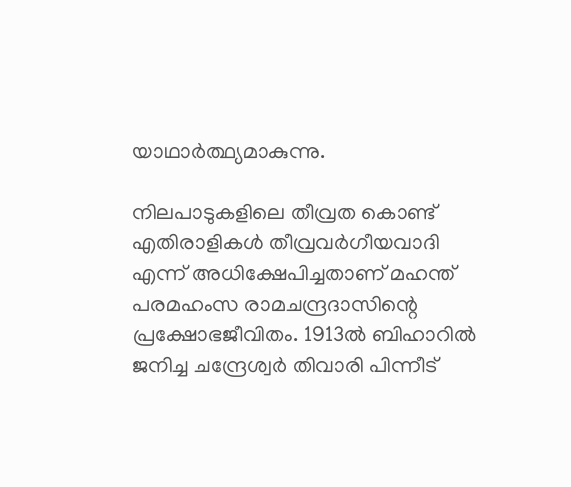യാഥാര്‍ത്ഥ്യമാകുന്നു.

നിലപാടുകളിലെ തീവ്രത കൊണ്ട് എതിരാളികള്‍ തീവ്രവര്‍ഗീയവാദി എന്ന് അധിക്ഷേപിച്ചതാണ് മഹന്ത് പരമഹംസ രാമചന്ദ്രദാസിന്റെ പ്രക്ഷോഭജീവിതം. 1913ല്‍ ബിഹാറില്‍ ജനിച്ച ചന്ദ്രേശ്വര്‍ തിവാരി പിന്നീട്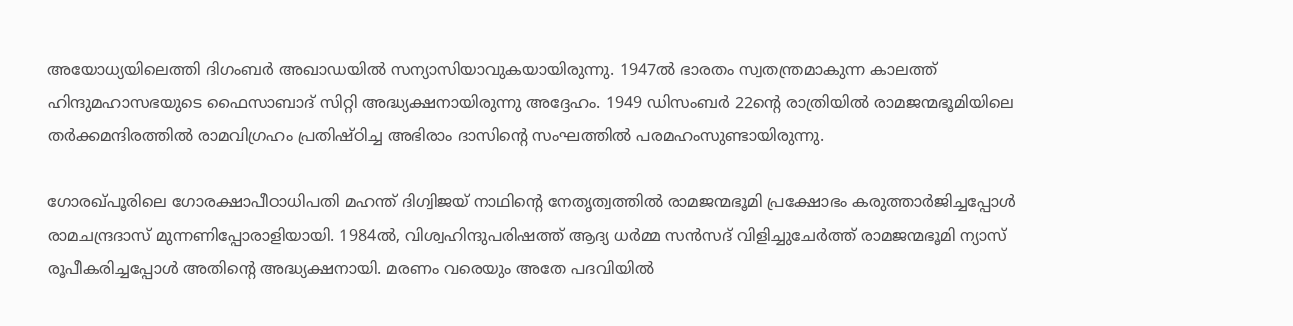അയോധ്യയിലെത്തി ദിഗംബര്‍ അഖാഡയില്‍ സന്യാസിയാവുകയായിരുന്നു. 1947ല്‍ ഭാരതം സ്വതന്ത്രമാകുന്ന കാലത്ത് ഹിന്ദുമഹാസഭയുടെ ഫൈസാബാദ് സിറ്റി അദ്ധ്യക്ഷനായിരുന്നു അദ്ദേഹം. 1949 ഡിസംബര്‍ 22ന്റെ രാത്രിയില്‍ രാമജന്മഭൂമിയിലെ തര്‍ക്കമന്ദിരത്തില്‍ രാമവിഗ്രഹം പ്രതിഷ്ഠിച്ച അഭിരാം ദാസിന്റെ സംഘത്തില്‍ പരമഹംസുണ്ടായിരുന്നു.

ഗോരഖ്പൂരിലെ ഗോരക്ഷാപീഠാധിപതി മഹന്ത് ദിഗ്വിജയ് നാഥിന്റെ നേതൃത്വത്തില്‍ രാമജന്മഭൂമി പ്രക്ഷോഭം കരുത്താര്‍ജിച്ചപ്പോള്‍ രാമചന്ദ്രദാസ് മുന്നണിപ്പോരാളിയായി. 1984ല്‍, വിശ്വഹിന്ദുപരിഷത്ത് ആദ്യ ധര്‍മ്മ സന്‍സദ് വിളിച്ചുചേര്‍ത്ത് രാമജന്മഭൂമി ന്യാസ് രൂപീകരിച്ചപ്പോള്‍ അതിന്റെ അദ്ധ്യക്ഷനായി. മരണം വരെയും അതേ പദവിയില്‍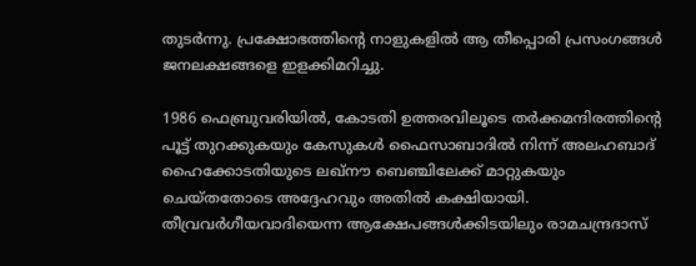തുടര്‍ന്നു. പ്രക്ഷോഭത്തിന്റെ നാളുകളില്‍ ആ തീപ്പൊരി പ്രസംഗങ്ങള്‍ ജനലക്ഷങ്ങളെ ഇളക്കിമറിച്ചു.

1986 ഫെബ്രുവരിയില്‍, കോടതി ഉത്തരവിലൂടെ തര്‍ക്കമന്ദിരത്തിന്റെ പൂട്ട് തുറക്കുകയും കേസുകള്‍ ഫൈസാബാദില്‍ നിന്ന് അലഹബാദ് ഹൈക്കോടതിയുടെ ലഖ്നൗ ബെഞ്ചിലേക്ക് മാറ്റുകയും ചെയ്തതോടെ അദ്ദേഹവും അതില്‍ കക്ഷിയായി. തീവ്രവര്‍ഗീയവാദിയെന്ന ആക്ഷേപങ്ങള്‍ക്കിടയിലും രാമചന്ദ്രദാസ്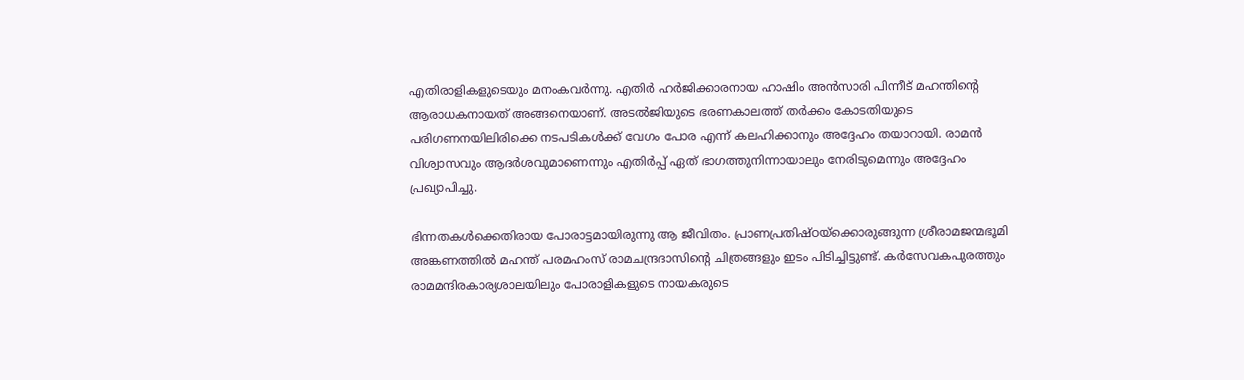എതിരാളികളുടെയും മനംകവര്‍ന്നു. എതിര്‍ ഹര്‍ജിക്കാരനായ ഹാഷിം അന്‍സാരി പിന്നീട് മഹന്തിന്റെ ആരാധകനായത് അങ്ങനെയാണ്. അടല്‍ജിയുടെ ഭരണകാലത്ത് തര്‍ക്കം കോടതിയുടെ പരിഗണനയിലിരിക്കെ നടപടികള്‍ക്ക് വേഗം പോര എന്ന് കലഹിക്കാനും അദ്ദേഹം തയാറായി. രാമന്‍ വിശ്വാസവും ആദര്‍ശവുമാണെന്നും എതിര്‍പ്പ് ഏത് ഭാഗത്തുനിന്നായാലും നേരിടുമെന്നും അദ്ദേഹം പ്രഖ്യാപിച്ചു.

ഭിന്നതകള്‍ക്കെതിരായ പോരാട്ടമായിരുന്നു ആ ജീവിതം. പ്രാണപ്രതിഷ്ഠയ്‌ക്കൊരുങ്ങുന്ന ശ്രീരാമജന്മഭൂമി അങ്കണത്തില്‍ മഹന്ത് പരമഹംസ് രാമചന്ദ്രദാസിന്റെ ചിത്രങ്ങളും ഇടം പിടിച്ചിട്ടുണ്ട്. കര്‍സേവകപുരത്തും രാമമന്ദിരകാര്യശാലയിലും പോരാളികളുടെ നായകരുടെ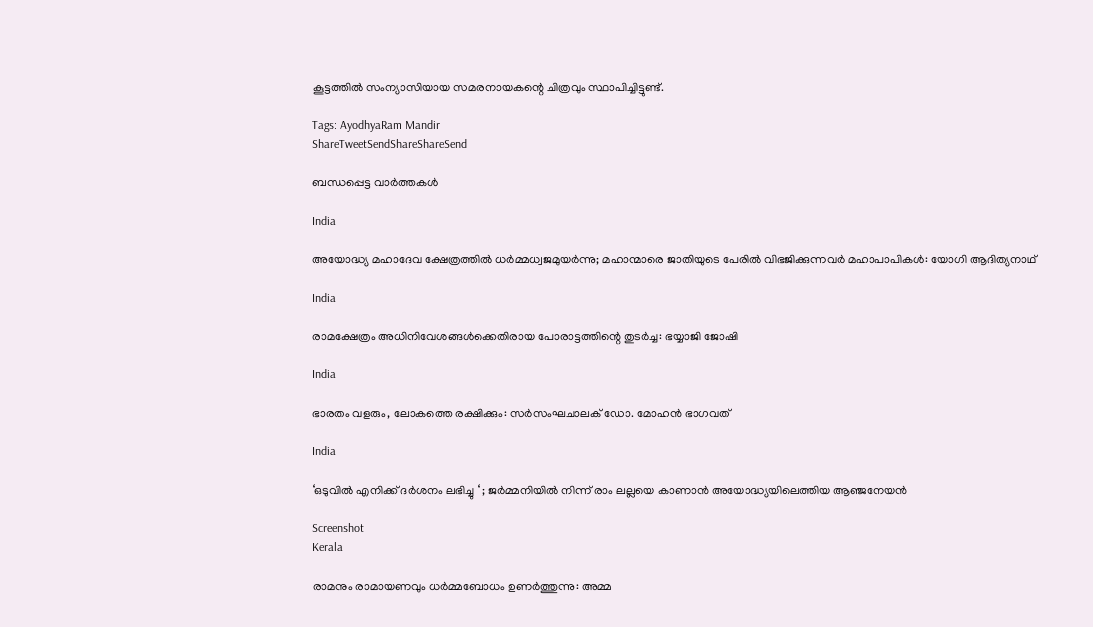കൂട്ടത്തില്‍ സംന്യാസിയായ സമരനായകന്റെ ചിത്രവും സ്ഥാപിച്ചിട്ടുണ്ട്.

Tags: AyodhyaRam Mandir
ShareTweetSendShareShareSend

ബന്ധപ്പെട്ട വാര്‍ത്തകള്‍

India

അയോദ്ധ്യ മഹാദേവ ക്ഷേത്രത്തില്‍ ധര്‍മ്മധ്വജമുയര്‍ന്നു; മഹാന്മാരെ ജാതിയുടെ പേരില്‍ വിഭജിക്കുന്നവര്‍ മഹാപാപികള്‍: യോഗി ആദിത്യനാഥ്

India

രാമക്ഷേത്രം അധിനിവേശങ്ങള്‍ക്കെതിരായ പോരാട്ടത്തിന്റെ തുടര്‍ച്ച: ഭയ്യാജി ജോഷി

India

ഭാരതം വളരും, ലോകത്തെ രക്ഷിക്കും: സര്‍സംഘചാലക് ഡോ. മോഹന്‍ ഭാഗവത്

India

‘ഒടുവിൽ എനിക്ക് ദർശനം ലഭിച്ചു ‘ ; ജർമ്മനിയിൽ നിന്ന് രാം ലല്ലയെ കാണാൻ അയോദ്ധ്യയിലെത്തിയ ആഞ്ജനേയൻ

Screenshot
Kerala

രാമനും രാമായണവും ധർമ്മബോധം ഉണർത്തുന്നു: അമ്മ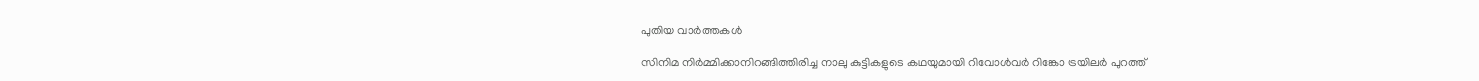പുതിയ വാര്‍ത്തകള്‍

സിനിമ നിർമ്മിക്കാനിറങ്ങിത്തിരിച്ച നാലു കുട്ടികളുടെ കഥയുമായി റിവോൾവർ റിങ്കോ ട്രയിലർ പുറത്ത്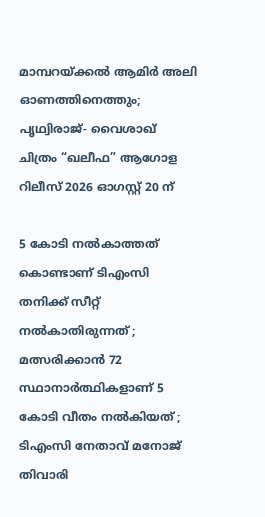മാമ്പറയ്‌ക്കൽ ആമിർ അലി ഓണത്തിനെത്തും; പൃഥ്വിരാജ്- വൈശാഖ് ചിത്രം “ഖലീഫ” ആഗോള റിലീസ് 2026 ഓഗസ്റ്റ് 20 ന്

5 കോടി നൽകാത്തത് കൊണ്ടാണ് ടിഎംസി തനിക്ക് സീറ്റ് നൽകാതിരുന്നത് ; മത്സരിക്കാൻ 72 സ്ഥാനാർത്ഥികളാണ് 5 കോടി വീതം നൽകിയത് ; ടിഎംസി നേതാവ് മനോജ് തിവാരി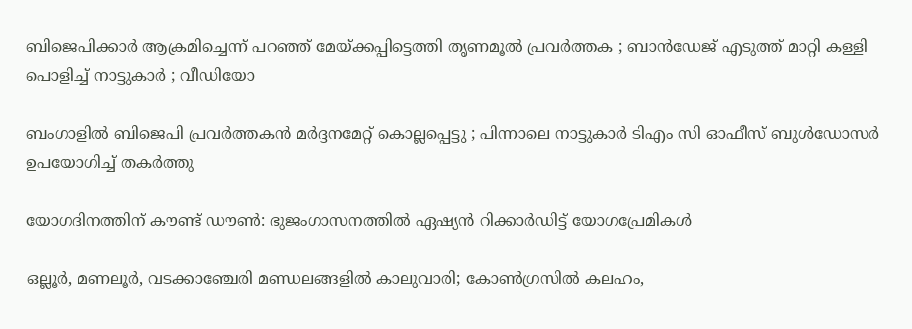ബിജെപിക്കാർ ആക്രമിച്ചെന്ന് പറഞ്ഞ് മേയ്‌ക്കപ്പിട്ടെത്തി തൃണമൂൽ പ്രവർത്തക ; ബാൻഡേജ് എടുത്ത് മാറ്റി കള്ളി പൊളിച്ച് നാട്ടുകാർ ; വീഡിയോ

ബംഗാളിൽ ബിജെപി പ്രവർത്തകൻ മർദ്ദനമേറ്റ് കൊല്ലപ്പെട്ടു ; പിന്നാലെ നാട്ടുകാർ ടിഎം സി ഓഫീസ് ബുൾഡോസർ ഉപയോഗിച്ച് തകർത്തു

യോഗദിനത്തിന് കൗണ്ട് ഡൗണ്‍: ഭുജംഗാസനത്തിൽ ഏഷ്യന്‍ റിക്കാര്‍ഡിട്ട് യോഗപ്രേമികള്‍

ഒല്ലൂര്‍, മണലൂര്‍, വടക്കാഞ്ചേരി മണ്ഡലങ്ങളില്‍ കാലുവാരി; കോണ്‍ഗ്രസില്‍ കലഹം,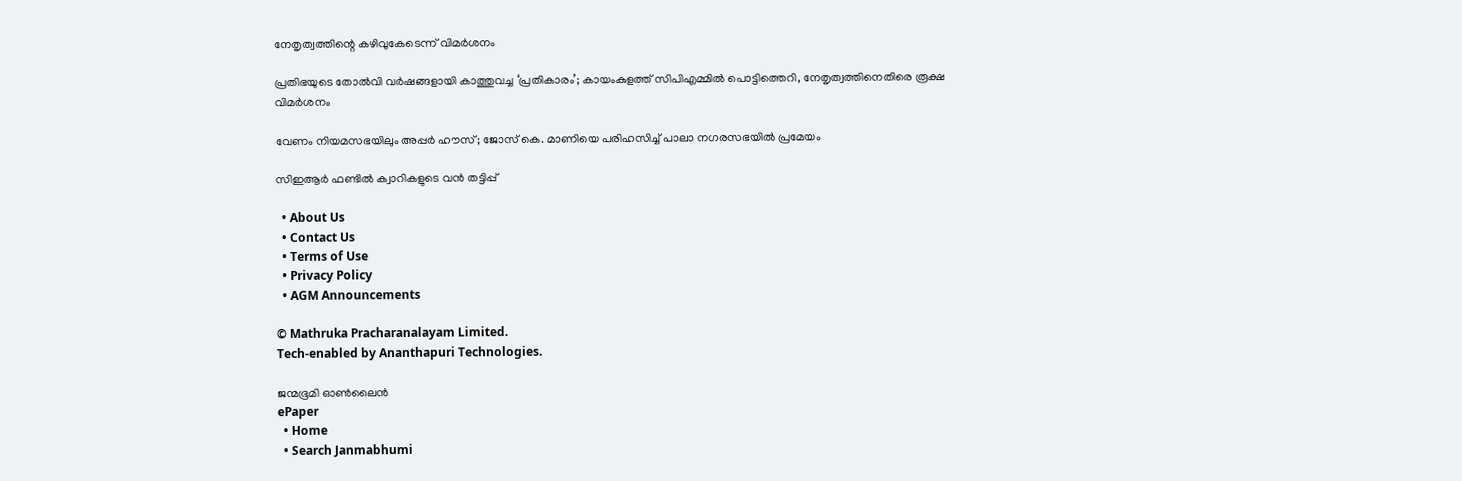നേതൃത്വത്തിന്റെ കഴിവുകേടെന്ന് വിമർശനം

പ്രതിഭയുടെ തോൽവി വർഷങ്ങളായി കാത്തുവച്ച ‘പ്രതികാരം’; കായംകുളത്ത് സിപിഎമ്മിൽ പൊട്ടിത്തെറി, നേതൃത്വത്തിനെതിരെ രൂക്ഷ വിമർശനം

വേണം നിയമസഭയിലും അപ്പർ ഹൗസ്; ജോസ് കെ. മാണിയെ പരിഹസിച്ച് പാലാ നഗരസഭയില്‍ പ്രമേയം

സിഇആര്‍ ഫണ്ടില്‍ ക്വാറികളുടെ വന്‍ തട്ടിപ്പ്

  • About Us
  • Contact Us
  • Terms of Use
  • Privacy Policy
  • AGM Announcements

© Mathruka Pracharanalayam Limited.
Tech-enabled by Ananthapuri Technologies.

ജന്മഭൂമി ഓണ്‍ലൈന്‍
ePaper
  • Home
  • Search Janmabhumi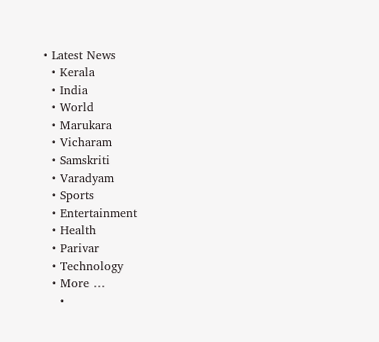• Latest News
  • Kerala
  • India
  • World
  • Marukara
  • Vicharam
  • Samskriti
  • Varadyam
  • Sports
  • Entertainment
  • Health
  • Parivar
  • Technology
  • More …
    •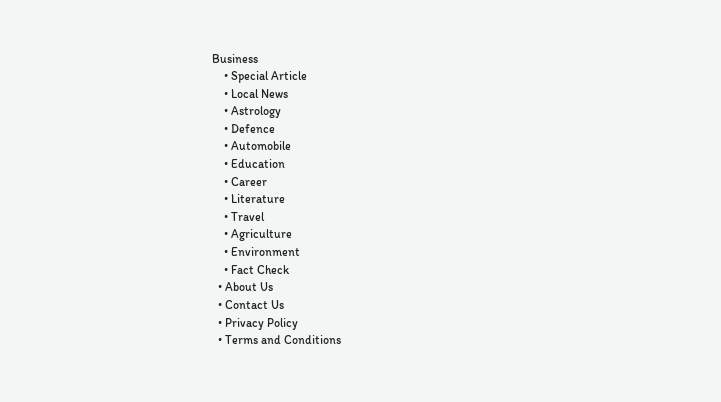Business
    • Special Article
    • Local News
    • Astrology
    • Defence
    • Automobile
    • Education
    • Career
    • Literature
    • Travel
    • Agriculture
    • Environment
    • Fact Check
  • About Us
  • Contact Us
  • Privacy Policy
  • Terms and Conditions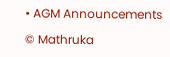• AGM Announcements

© Mathruka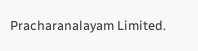Pracharanalayam Limited.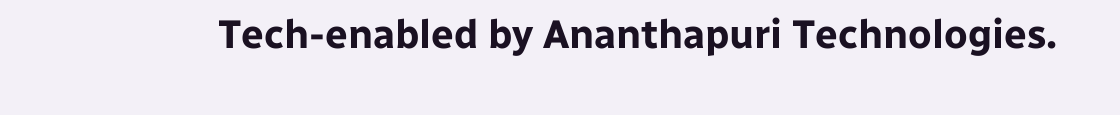Tech-enabled by Ananthapuri Technologies.